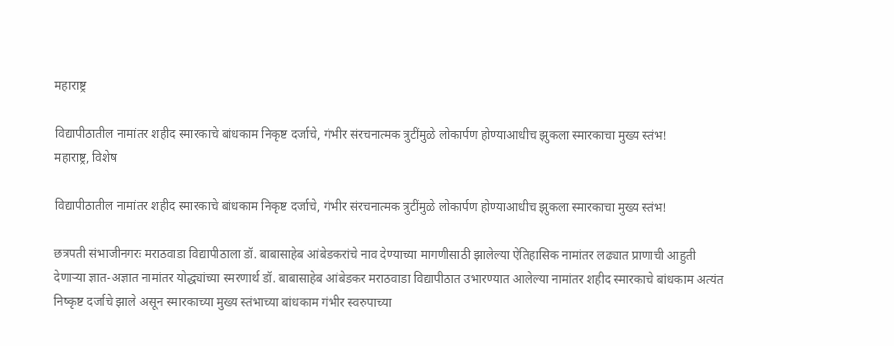महाराष्ट्र

विद्यापीठातील नामांतर शहीद स्मारकाचे बांधकाम निकृष्ट दर्जाचे, गंभीर संरचनात्मक त्रुटींमुळे लोकार्पण होण्याआधीच झुकला स्मारकाचा मुख्य स्तंभ!
महाराष्ट्र, विशेष

विद्यापीठातील नामांतर शहीद स्मारकाचे बांधकाम निकृष्ट दर्जाचे, गंभीर संरचनात्मक त्रुटींमुळे लोकार्पण होण्याआधीच झुकला स्मारकाचा मुख्य स्तंभ!

छत्रपती संभाजीनगरः मराठवाडा विद्यापीठाला डॉ. बाबासाहेब आंबेडकरांचे नाव देण्याच्या मागणीसाठी झालेल्या ऐतिहासिक नामांतर लढ्यात प्राणाची आहुती देणाऱ्या ज्ञात-अज्ञात नामांतर योद्ध्यांच्या स्मरणार्थ डॉ. बाबासाहेब आंबेडकर मराठवाडा विद्यापीठात उभारण्यात आलेल्या नामांतर शहीद स्मारकाचे बांधकाम अत्यंत निष्कृष्ट दर्जाचे झाले असून स्मारकाच्या मुख्य स्तंभाच्या बांधकाम गंभीर स्वरुपाच्या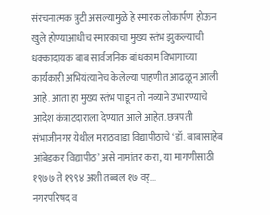संरचनात्मक त्रुटी असल्यामुळे हे स्मारक लोकार्पण होऊन खुले होण्याआधीच स्मारकाचा मुख्य स्तंभ झुकल्याची धक्कादायक बाब सार्वजनिक बांधकाम विभागाच्या कार्यकारी अभियंत्यानेच केलेल्या पाहणीत आढळून आली आहे. आता हा मुख्य स्तंभ पाडून तो नव्याने उभारण्याचे आदेश कंत्राटदाराला देण्यात आले आहेत. छत्रपती संभाजीनगर येथील मराठवाडा विद्यापीठाचे ‘डॉ. बाबासाहेब आंबेडकर विद्यापीठ’ असे नामांतर करा, या मागणीसाठी १९७७ ते १९९४ अशी तब्बल १७ वर्...
नगरपरिषद व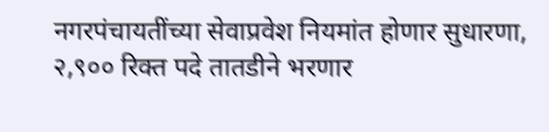नगरपंचायतींच्या सेवाप्रवेश नियमांत होणार सुधारणा, २,९०० रिक्त पदे तातडीने भरणार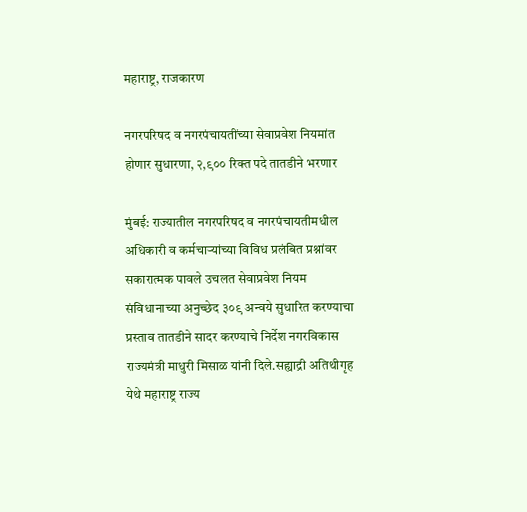महाराष्ट्र, राजकारण

नगरपरिषद व नगरपंचायतींच्या सेवाप्रवेश नियमांत होणार सुधारणा, २,९०० रिक्त पदे तातडीने भरणार

मुंबई: राज्यातील नगरपरिषद व नगरपंचायतीमधील अधिकारी व कर्मचाऱ्यांच्या विविध प्रलंबित प्रश्नांवर सकारात्मक पावले उचलत सेवाप्रवेश नियम संविधानाच्या अनुच्छेद ३०९ अन्वये सुधारित करण्याचा प्रस्ताव तातडीने सादर करण्याचे निर्देश नगरविकास राज्यमंत्री माधुरी मिसाळ यांनी दिले.सह्याद्री अतिथीगृह येथे महाराष्ट्र राज्य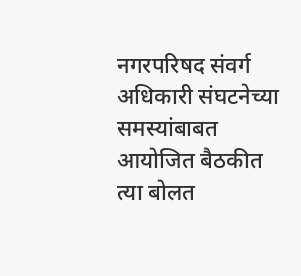नगरपरिषद संवर्ग अधिकारी संघटनेच्या समस्यांबाबत आयोजित बैठकीत त्या बोलत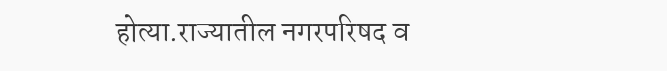होत्या.राज्यातील नगरपरिषद व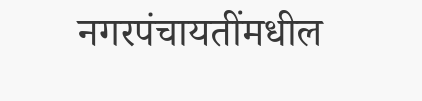नगरपंचायतींमधील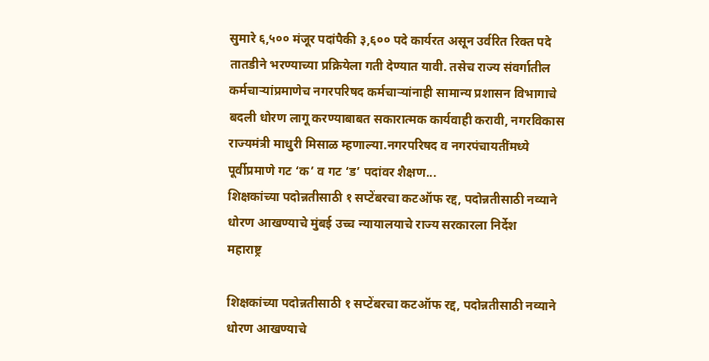सुमारे ६,५०० मंजूर पदांपैकी ३,६०० पदे कार्यरत असून उर्वरित रिक्त पदे तातडीने भरण्याच्या प्रक्रियेला गती देण्यात यावी. तसेच राज्य संवर्गातील कर्मचाऱ्यांप्रमाणेच नगरपरिषद कर्मचाऱ्यांनाही सामान्य प्रशासन विभागाचे बदली धोरण लागू करण्याबाबत सकारात्मक कार्यवाही करावी, नगरविकास राज्यमंत्री माधुरी मिसाळ म्हणाल्या.नगरपरिषद व नगरपंचायतींमध्ये पूर्वीप्रमाणे गट ‘क’ व गट ‘ड’ पदांवर शैक्षण...
शिक्षकांच्या पदोन्नतीसाठी १ सप्टेंबरचा कटऑफ रद्द, पदोन्नतीसाठी नव्याने धोरण आखण्याचे मुंबई उच्च न्यायालयाचे राज्य सरकारला निर्देश
महाराष्ट्र

शिक्षकांच्या पदोन्नतीसाठी १ सप्टेंबरचा कटऑफ रद्द, पदोन्नतीसाठी नव्याने धोरण आखण्याचे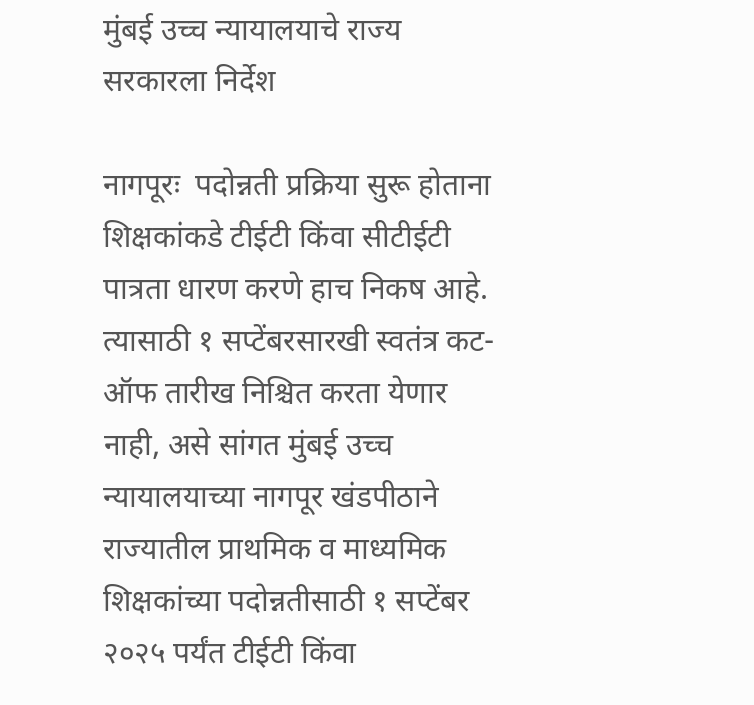मुंबई उच्च न्यायालयाचे राज्य सरकारला निर्देश

नागपूरः  पदोन्नती प्रक्रिया सुरू होताना शिक्षकांकडे टीईटी किंवा सीटीईटी पात्रता धारण करणे हाच निकष आहे. त्यासाठी १ सप्टेंबरसारखी स्वतंत्र कट-ऑफ तारीख निश्चित करता येणार नाही, असे सांगत मुंबई उच्च न्यायालयाच्या नागपूर खंडपीठाने राज्यातील प्राथमिक व माध्यमिक शिक्षकांच्या पदोन्नतीसाठी १ सप्टेंबर २०२५ पर्यंत टीईटी किंवा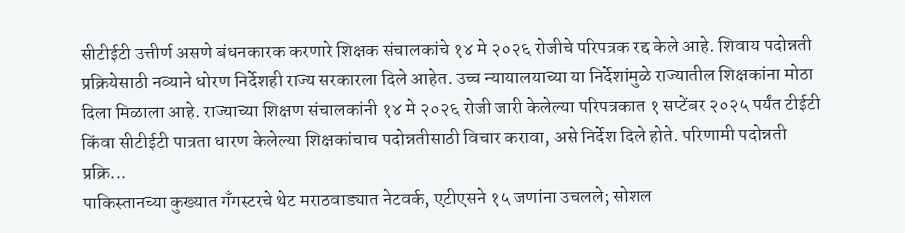सीटीईटी उत्तीर्ण असणे बंधनकारक करणारे शिक्षक संचालकांचे १४ मे २०२६ रोजीचे परिपत्रक रद्द केले आहे. शिवाय पदोन्नती प्रक्रियेसाठी नव्याने धोरण निर्देशही राज्य सरकारला दिले आहेत. उच्च न्यायालयाच्या या निर्देशांमुळे राज्यातील शिक्षकांना मोठा दिला मिळाला आहे. राज्याच्या शिक्षण संचालकांनी १४ मे २०२६ रोजी जारी केलेल्या परिपत्रकात १ सप्टेंबर २०२५ पर्यंत टीईटी किंवा सीटीईटी पात्रता धारण केलेल्या शिक्षकांचाच पदोन्नतीसाठी विचार करावा, असे निर्देश दिले होते. परिणामी पदोन्नती प्रक्रि...
पाकिस्तानच्या कुख्यात गँगस्टरचे थेट मराठवाड्यात नेटवर्क, एटीएसने १५ जणांना उचलले; सोशल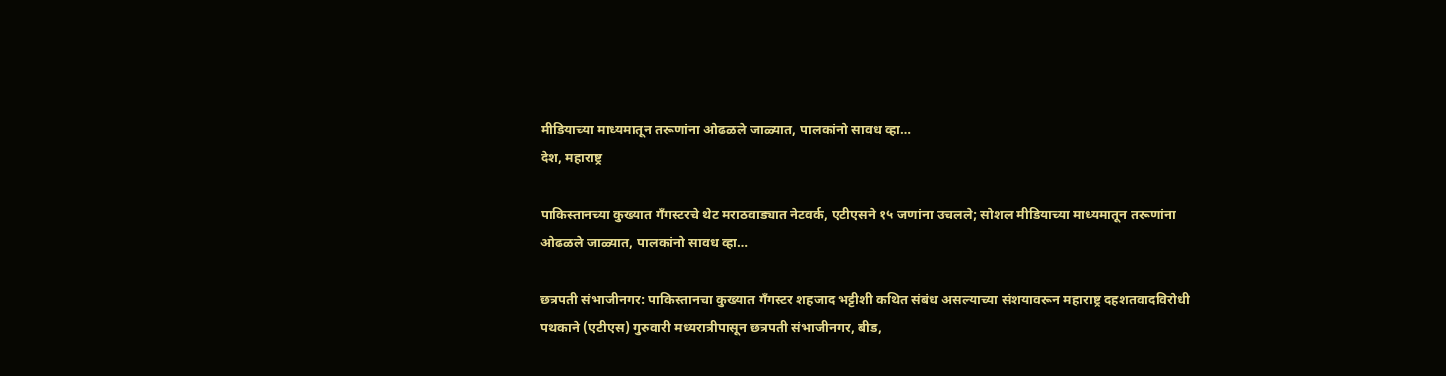मीडियाच्या माध्यमातून तरूणांना ओढळले जाळ्यात, पालकांनो सावध व्हा…
देश, महाराष्ट्र

पाकिस्तानच्या कुख्यात गँगस्टरचे थेट मराठवाड्यात नेटवर्क, एटीएसने १५ जणांना उचलले; सोशल मीडियाच्या माध्यमातून तरूणांना ओढळले जाळ्यात, पालकांनो सावध व्हा…

छत्रपती संभाजीनगर: पाकिस्तानचा कुख्यात गँगस्टर शहजाद भट्टीशी कथित संबंध असल्याच्या संशयावरून महाराष्ट्र दहशतवादविरोधी पथकाने (एटीएस) गुरुवारी मध्यरात्रीपासून छत्रपती संभाजीनगर, बीड,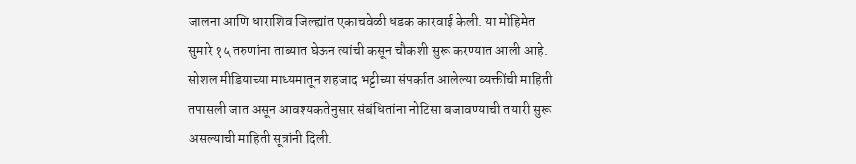जालना आणि धाराशिव जिल्ह्यांत एकाचवेळी धडक कारवाई केली. या मोहिमेत सुमारे १५ तरुणांना ताब्यात घेऊन त्यांची कसून चौकशी सुरू करण्यात आली आहे. सोशल मीडियाच्या माध्यमातून शहजाद भट्टीच्या संपर्कात आलेल्या व्यक्तींची माहिती तपासली जात असून आवश्यकतेनुसार संबंधितांना नोटिसा बजावण्याची तयारी सुरू असल्याची माहिती सूत्रांनी दिली.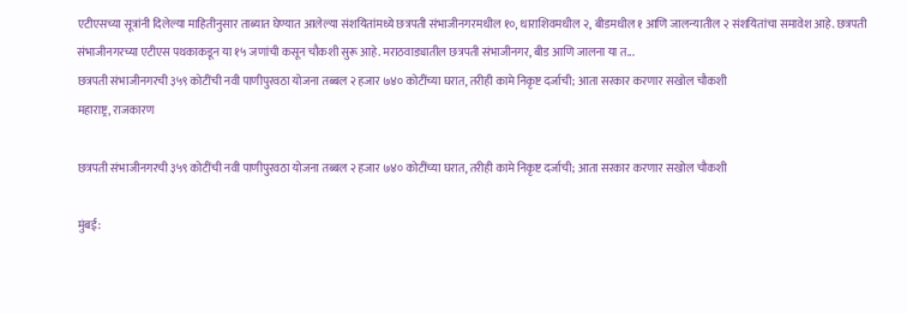एटीएसच्या सूत्रांनी दिलेल्या माहितीनुसार ताब्यात घेण्यात आलेल्या संशयितांमध्ये छत्रपती संभाजीनगरमधील १०, धाराशिवमधील २, बीडमधील १ आणि जालन्यातील २ संशयितांचा समावेश आहे. छत्रपती संभाजीनगरच्या एटीएस पथकाकडून या १५ जणांची कसून चौकशी सुरू आहे. मराठवाड्यातील छत्रपती संभाजीनगर, बीड आणि जालना या त...
छत्रपती संभाजीनगरची ३५९ कोटींची नवी पाणीपुरवठा योजना तब्बल २ हजार ७४० कोटींच्या घरात, तरीही कामे निकृष्ट दर्जाची; आता सरकार करणार सखोल चौकशी
महाराष्ट्र, राजकारण

छत्रपती संभाजीनगरची ३५९ कोटींची नवी पाणीपुरवठा योजना तब्बल २ हजार ७४० कोटींच्या घरात, तरीही कामे निकृष्ट दर्जाची; आता सरकार करणार सखोल चौकशी

मुंबई: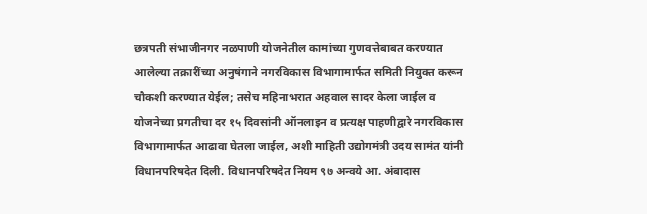छत्रपती संभाजीनगर नळपाणी योजनेतील कामांच्या गुणवत्तेबाबत करण्यात आलेल्या तक्रारींच्या अनुषंगाने नगरविकास विभागामार्फत समिती नियुक्त करून चौकशी करण्यात येईल; तसेच महिनाभरात अहवाल सादर केला जाईल व योजनेच्या प्रगतीचा दर १५ दिवसांनी ऑनलाइन व प्रत्यक्ष पाहणीद्वारे नगरविकास विभागामार्फत आढावा घेतला जाईल, अशी माहिती उद्योगमंत्री उदय सामंत यांनी विधानपरिषदेत दिली. विधानपरिषदेत नियम ९७ अन्वये आ. अंबादास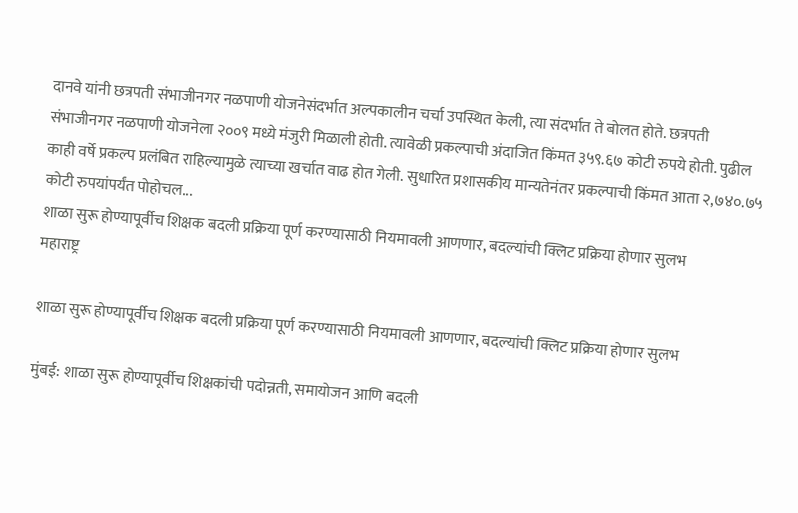दानवे यांनी छत्रपती संभाजीनगर नळपाणी योजनेसंदर्भात अल्पकालीन चर्चा उपस्थित केली, त्या संदर्भात ते बोलत होते. छत्रपती संभाजीनगर नळपाणी योजनेला २००९ मध्ये मंजुरी मिळाली होती. त्यावेळी प्रकल्पाची अंदाजित किंमत ३५९.६७ कोटी रुपये होती. पुढील काही वर्षे प्रकल्प प्रलंबित राहिल्यामुळे त्याच्या खर्चात वाढ होत गेली. सुधारित प्रशासकीय मान्यतेनंतर प्रकल्पाची किंमत आता २,७४०.७५ कोटी रुपयांपर्यंत पोहोचल...
शाळा सुरू होण्यापूर्वीच शिक्षक बदली प्रक्रिया पूर्ण करण्यासाठी नियमावली आणणार, बदल्यांची क्लिट प्रक्रिया होणार सुलभ
महाराष्ट्र

शाळा सुरू होण्यापूर्वीच शिक्षक बदली प्रक्रिया पूर्ण करण्यासाठी नियमावली आणणार, बदल्यांची क्लिट प्रक्रिया होणार सुलभ

मुंबई: शाळा सुरू होण्यापूर्वीच शिक्षकांची पदोन्नती, समायोजन आणि बदली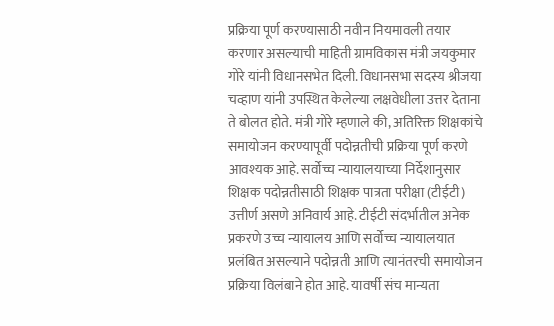प्रक्रिया पूर्ण करण्यासाठी नवीन नियमावली तयार करणार असल्याची माहिती ग्रामविकास मंत्री जयकुमार गोरे यांनी विधानसभेत दिली. विधानसभा सदस्य श्रीजया चव्हाण यांनी उपस्थित केलेल्या लक्षवेधीला उत्तर देताना ते बोलत होते. मंत्री गोरे म्हणाले की, अतिरिक्त शिक्षकांचे समायोजन करण्यापूर्वी पदोन्नतीची प्रक्रिया पूर्ण करणे आवश्यक आहे. सर्वोच्च न्यायालयाच्या निर्देशानुसार शिक्षक पदोन्नतीसाठी शिक्षक पात्रता परीक्षा (टीईटी) उत्तीर्ण असणे अनिवार्य आहे. टीईटी संदर्भातील अनेक प्रकरणे उच्च न्यायालय आणि सर्वोच्च न्यायालयात प्रलंबित असल्याने पदोन्नती आणि त्यानंतरची समायोजन प्रक्रिया विलंबाने होत आहे. यावर्षी संच मान्यता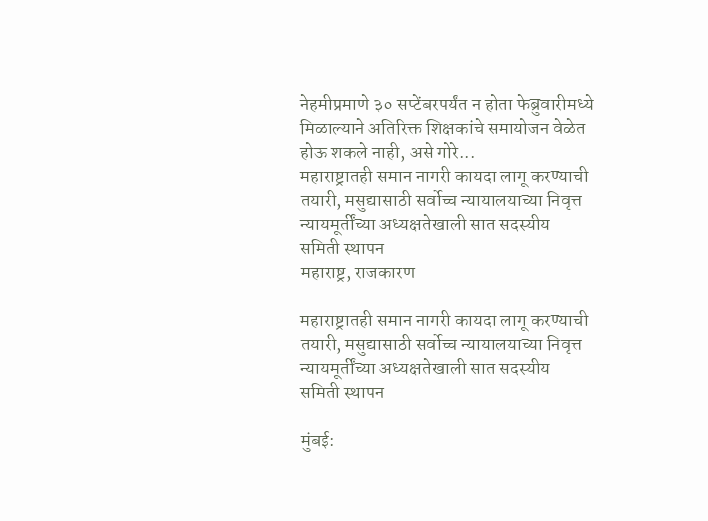नेहमीप्रमाणे ३० सप्टेंबरपर्यंत न होता फेब्रुवारीमध्ये मिळाल्याने अतिरिक्त शिक्षकांचे समायोजन वेळेत होऊ शकले नाही, असे गोरे...
महाराष्ट्रातही समान नागरी कायदा लागू करण्याची तयारी, मसुद्यासाठी सर्वोच्च न्यायालयाच्या निवृत्त न्यायमूर्तींच्या अध्यक्षतेखाली सात सदस्यीय समिती स्थापन
महाराष्ट्र, राजकारण

महाराष्ट्रातही समान नागरी कायदा लागू करण्याची तयारी, मसुद्यासाठी सर्वोच्च न्यायालयाच्या निवृत्त न्यायमूर्तींच्या अध्यक्षतेखाली सात सदस्यीय समिती स्थापन

मुंबई: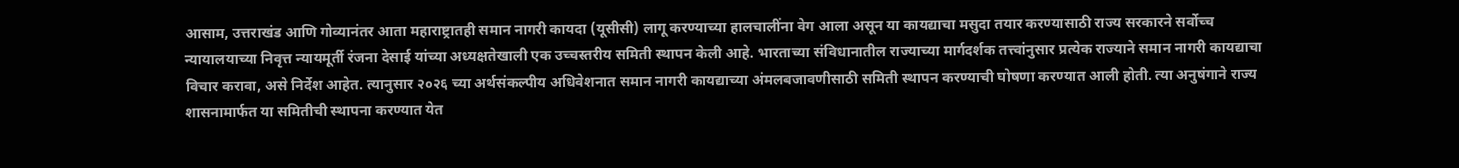आसाम, उत्तराखंड आणि गोव्यानंतर आता महाराष्ट्रातही समान नागरी कायदा (यूसीसी) लागू करण्याच्या हालचालींना वेग आला असून या कायद्याचा मसुदा तयार करण्यासाठी राज्य सरकारने सर्वोच्च न्यायालयाच्या निवृत्त न्यायमूर्ती रंजना देसाई यांच्या अध्यक्षतेखाली एक उच्चस्तरीय समिती स्थापन केली आहे. भारताच्या संविधानातील राज्याच्या मार्गदर्शक तत्त्वांनुसार प्रत्येक राज्याने समान नागरी कायद्याचा विचार करावा, असे निर्देश आहेत. त्यानुसार २०२६ च्या अर्थसंकल्पीय अधिवेशनात समान नागरी कायद्याच्या अंमलबजावणीसाठी समिती स्थापन करण्याची घोषणा करण्यात आली होती. त्या अनुषंगाने राज्य शासनामार्फत या समितीची स्थापना करण्यात येत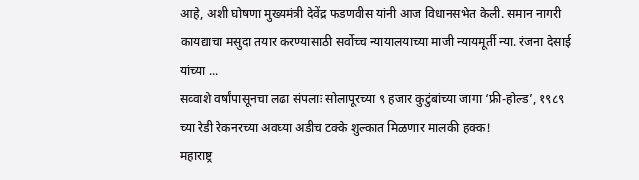आहे, अशी घोषणा मुख्यमंत्री देवेंद्र फडणवीस यांनी आज विधानसभेत केली. समान नागरी कायद्याचा मसुदा तयार करण्यासाठी सर्वोच्च न्यायालयाच्या माजी न्यायमूर्ती न्या. रंजना देसाई यांच्या ...
सव्वाशे वर्षांपासूनचा लढा संपलाः सोलापूरच्या ९ हजार कुटुंबांच्या जागा ‘फ्री-होल्ड’, १९८९ च्या रेडी रेकनरच्या अवघ्या अडीच टक्के शुल्कात मिळणार मालकी हक्क!
महाराष्ट्र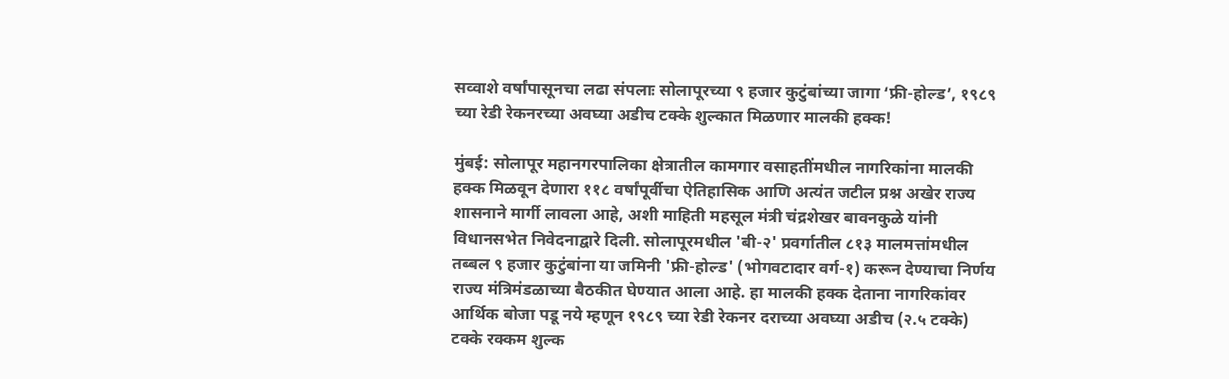सव्वाशे वर्षांपासूनचा लढा संपलाः सोलापूरच्या ९ हजार कुटुंबांच्या जागा ‘फ्री-होल्ड’, १९८९ च्या रेडी रेकनरच्या अवघ्या अडीच टक्के शुल्कात मिळणार मालकी हक्क!

मुंबई: सोलापूर महानगरपालिका क्षेत्रातील कामगार वसाहतींमधील नागरिकांना मालकी हक्क मिळवून देणारा ११८ वर्षांपूर्वीचा ऐतिहासिक आणि अत्यंत जटील प्रश्न अखेर राज्य शासनाने मार्गी लावला आहे, अशी माहिती महसूल मंत्री चंद्रशेखर बावनकुळे यांनी विधानसभेत निवेदनाद्वारे दिली. सोलापूरमधील 'बी-२' प्रवर्गातील ८१३ मालमत्तांमधील तब्बल ९ हजार कुटुंबांना या जमिनी 'फ्री-होल्ड' (भोगवटादार वर्ग-१) करून देण्याचा निर्णय राज्य मंत्रिमंडळाच्या बैठकीत घेण्यात आला आहे. हा मालकी हक्क देताना नागरिकांवर आर्थिक बोजा पडू नये म्हणून १९८९ च्या रेडी रेकनर दराच्या अवघ्या अडीच (२.५ टक्के) टक्के रक्कम शुल्क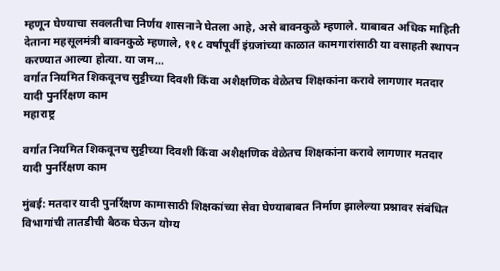म्हणून घेण्याचा सवलतीचा निर्णय शासनाने घेतला आहे, असे बावनकुळे म्हणाले. याबाबत अधिक माहिती देताना महसूलमंत्री बावनकुळे म्हणाले, ११८ वर्षांपूर्वी इंग्रजांच्या काळात कामगारांसाठी या वसाहती स्थापन करण्यात आल्या होत्या. या जम...
वर्गात नियमित शिकवूनच सुट्टीच्या दिवशी किंवा अशैक्षणिक वेळेतच शिक्षकांना करावे लागणार मतदार यादी पुनर्रिक्षण काम
महाराष्ट्र

वर्गात नियमित शिकवूनच सुट्टीच्या दिवशी किंवा अशैक्षणिक वेळेतच शिक्षकांना करावे लागणार मतदार यादी पुनर्रिक्षण काम

मुंबई: मतदार यादी पुनर्रिक्षण कामासाठी शिक्षकांच्या सेवा घेण्याबाबत निर्माण झालेल्या प्रश्नावर संबंधित विभागांची तातडीची बैठक घेऊन योग्य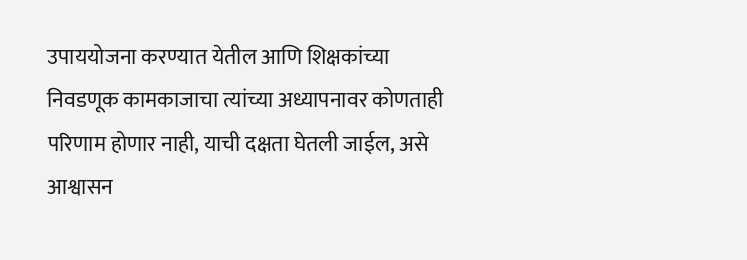उपाययोजना करण्यात येतील आणि शिक्षकांच्या निवडणूक कामकाजाचा त्यांच्या अध्यापनावर कोणताही परिणाम होणार नाही, याची दक्षता घेतली जाईल, असे आश्वासन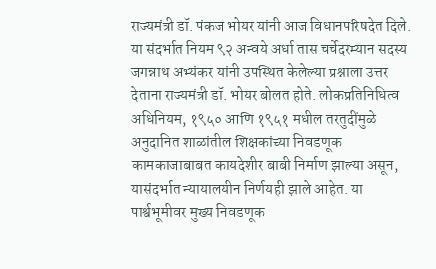राज्यमंत्री डॉ. पंकज भोयर यांनी आज विधानपरिषदेत दिले. या संदर्भात नियम ९२ अन्वये अर्धा तास चर्चेदरम्यान सदस्य जगन्नाथ अभ्यंकर यांनी उपस्थित केलेल्या प्रश्नाला उत्तर देताना राज्यमंत्री डॉ. भोयर बोलत होते. लोकप्रतिनिधित्व अधिनियम, १९५० आणि १९५१ मधील तरतुदींमुळे अनुदानित शाळांतील शिक्षकांच्या निवडणूक कामकाजाबाबत कायदेशीर बाबी निर्माण झाल्या असून, यासंदर्भात न्यायालयीन निर्णयही झाले आहेत. या पार्श्वभूमीवर मुख्य निवडणूक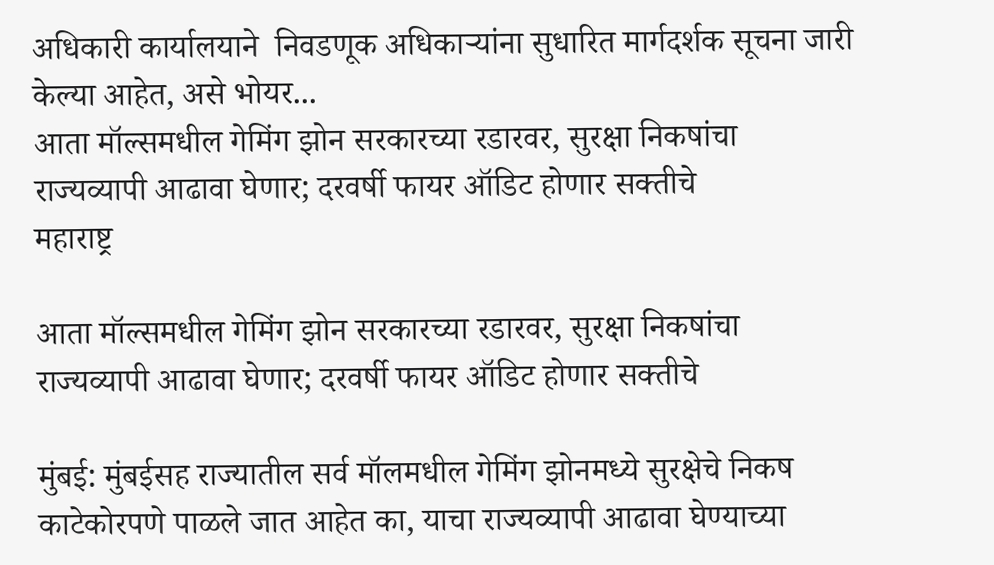अधिकारी कार्यालयाने  निवडणूक अधिकाऱ्यांना सुधारित मार्गदर्शक सूचना जारी केल्या आहेत, असे भोयर...
आता मॉल्समधील गेमिंग झोन सरकारच्या रडारवर, सुरक्षा निकषांचा राज्यव्यापी आढावा घेणार; दरवर्षी फायर ऑडिट होणार सक्तीचे
महाराष्ट्र

आता मॉल्समधील गेमिंग झोन सरकारच्या रडारवर, सुरक्षा निकषांचा राज्यव्यापी आढावा घेणार; दरवर्षी फायर ऑडिट होणार सक्तीचे

मुंबई: मुंबईसह राज्यातील सर्व मॉलमधील गेमिंग झोनमध्ये सुरक्षेचे निकष काटेकोरपणे पाळले जात आहेत का, याचा राज्यव्यापी आढावा घेण्याच्या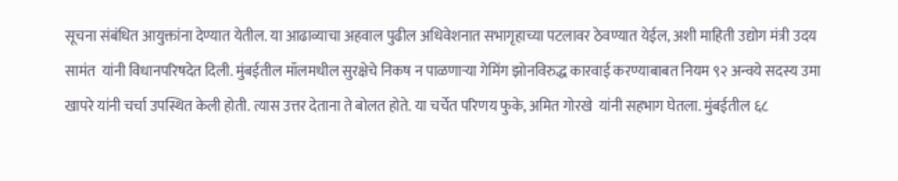सूचना संबंधित आयुक्तांना देण्यात येतील. या आढाव्याचा अहवाल पुढील अधिवेशनात सभागृहाच्या पटलावर ठेवण्यात येईल, अशी माहिती उद्योग मंत्री उदय सामंत  यांनी विधानपरिषदेत दिली. मुंबईतील मॉलमधील सुरक्षेचे निकष न पाळणाऱ्या गेमिंग झोनविरुद्ध कारवाई करण्याबाबत नियम ९२ अन्वये सदस्य उमा खापरे यांनी चर्चा उपस्थित केली होती. त्यास उत्तर देताना ते बोलत होते. या चर्चेत परिणय फुके, अमित गोरखे  यांनी सहभाग घेतला. मुंबईतील ६८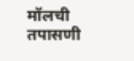मॉलची तपासणी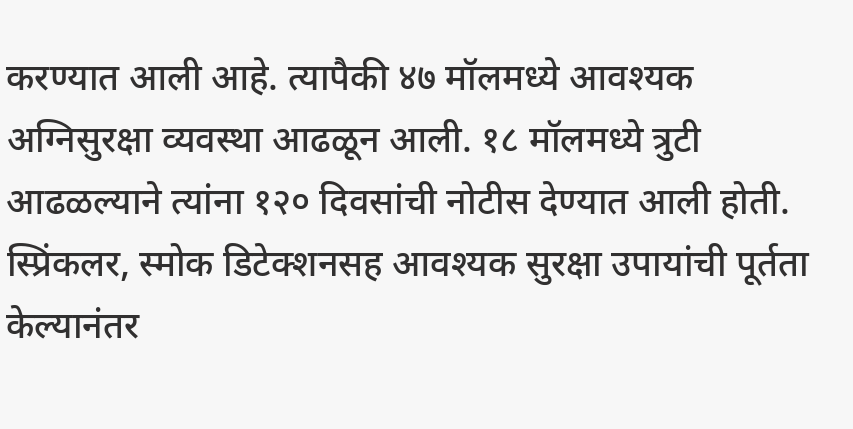करण्यात आली आहे. त्यापैकी ४७ मॉलमध्ये आवश्यक अग्निसुरक्षा व्यवस्था आढळून आली. १८ मॉलमध्ये त्रुटी आढळल्याने त्यांना १२० दिवसांची नोटीस देण्यात आली होती. स्प्रिंकलर, स्मोक डिटेक्शनसह आवश्यक सुरक्षा उपायांची पूर्तता केल्यानंतर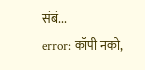संबं...
error: कॉपी नको,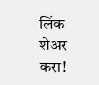लिंक शेअर करा!